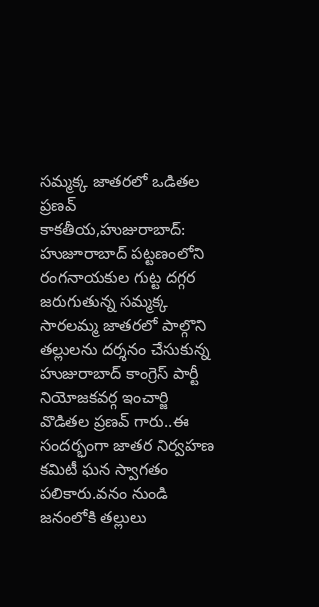సమ్మక్క జాతరలో ఒడితల ప్రణవ్
కాకతీయ,హుజురాబాద్: హుజూరాబాద్ పట్టణంలోని రంగనాయకుల గుట్ట దగ్గర జరుగుతున్న సమ్మక్క సారలమ్మ జాతరలో పాల్గొని తల్లులను దర్శనం చేసుకున్న హుజురాబాద్ కాంగ్రెస్ పార్టీ నియోజకవర్గ ఇంచార్జి వొడితల ప్రణవ్ గారు..ఈ సందర్భంగా జాతర నిర్వహణ కమిటీ ఘన స్వాగతం పలికారు.వనం నుండి జనంలోకి తల్లులు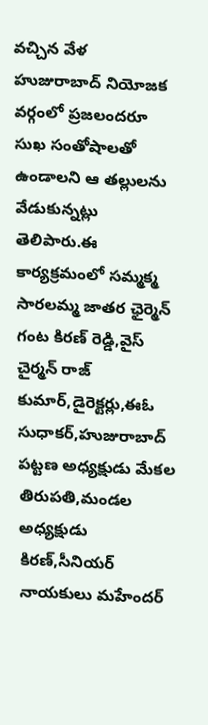వచ్చిన వేళ హుజురాబాద్ నియోజక వర్గంలో ప్రజలందరూ సుఖ సంతోషాలతో ఉండాలని ఆ తల్లులను వేడుకున్నట్లు తెలిపారు.ఈ కార్యక్రమంలో సమ్మక్మ సారలమ్మ జాతర ఛైర్మెన్ గంట కిరణ్ రెడ్డి,వైస్ చైర్మన్ రాజ్ కుమార్,డైరెక్టర్లు,ఈఓ సుధాకర్,హుజురాబాద్ పట్టణ అధ్యక్షుడు మేకల తిరుపతి,మండల అధ్యక్షుడు కిరణ్,సీనియర్ నాయకులు మహేందర్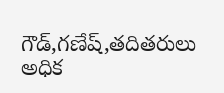గౌడ్,గణేష్,తదితరులు అధిక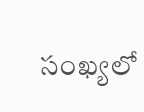సంఖ్యలో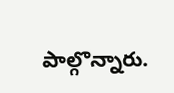పాల్గొన్నారు.